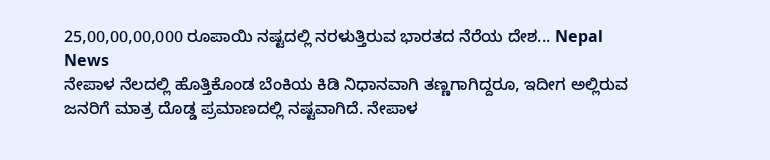25,00,00,00,000 ರೂಪಾಯಿ ನಷ್ಟದಲ್ಲಿ ನರಳುತ್ತಿರುವ ಭಾರತದ ನೆರೆಯ ದೇಶ... Nepal News
ನೇಪಾಳ ನೆಲದಲ್ಲಿ ಹೊತ್ತಿಕೊಂಡ ಬೆಂಕಿಯ ಕಿಡಿ ನಿಧಾನವಾಗಿ ತಣ್ಣಗಾಗಿದ್ದರೂ, ಇದೀಗ ಅಲ್ಲಿರುವ ಜನರಿಗೆ ಮಾತ್ರ ದೊಡ್ಡ ಪ್ರಮಾಣದಲ್ಲಿ ನಷ್ಟವಾಗಿದೆ. ನೇಪಾಳ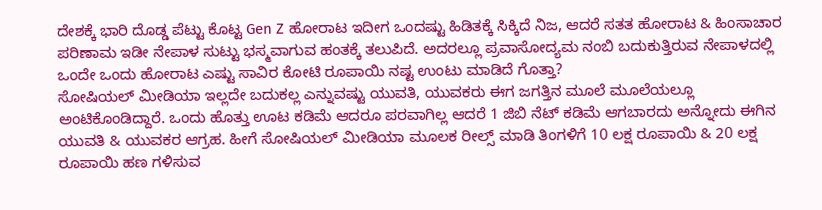ದೇಶಕ್ಕೆ ಭಾರಿ ದೊಡ್ಡ ಪೆಟ್ಟು ಕೊಟ್ಟ Gen Z ಹೋರಾಟ ಇದೀಗ ಒಂದಷ್ಟು ಹಿಡಿತಕ್ಕೆ ಸಿಕ್ಕಿದೆ ನಿಜ, ಆದರೆ ಸತತ ಹೋರಾಟ & ಹಿಂಸಾಚಾರ ಪರಿಣಾಮ ಇಡೀ ನೇಪಾಳ ಸುಟ್ಟು ಭಸ್ಮವಾಗುವ ಹಂತಕ್ಕೆ ತಲುಪಿದೆ. ಅದರಲ್ಲೂ ಪ್ರವಾಸೋದ್ಯಮ ನಂಬಿ ಬದುಕುತ್ತಿರುವ ನೇಪಾಳದಲ್ಲಿ ಒಂದೇ ಒಂದು ಹೋರಾಟ ಎಷ್ಟು ಸಾವಿರ ಕೋಟಿ ರೂಪಾಯಿ ನಷ್ಟ ಉಂಟು ಮಾಡಿದೆ ಗೊತ್ತಾ?
ಸೋಷಿಯಲ್ ಮೀಡಿಯಾ ಇಲ್ಲದೇ ಬದುಕಲ್ಲ ಎನ್ನುವಷ್ಟು ಯುವತಿ, ಯುವಕರು ಈಗ ಜಗತ್ತಿನ ಮೂಲೆ ಮೂಲೆಯಲ್ಲೂ ಅಂಟಿಕೊಂಡಿದ್ದಾರೆ. ಒಂದು ಹೊತ್ತು ಊಟ ಕಡಿಮೆ ಆದರೂ ಪರವಾಗಿಲ್ಲ ಆದರೆ 1 ಜಿಬಿ ನೆಟ್ ಕಡಿಮೆ ಆಗಬಾರದು ಅನ್ನೋದು ಈಗಿನ ಯುವತಿ & ಯುವಕರ ಆಗ್ರಹ. ಹೀಗೆ ಸೋಷಿಯಲ್ ಮೀಡಿಯಾ ಮೂಲಕ ರೀಲ್ಸ್ ಮಾಡಿ ತಿಂಗಳಿಗೆ 10 ಲಕ್ಷ ರೂಪಾಯಿ & 20 ಲಕ್ಷ ರೂಪಾಯಿ ಹಣ ಗಳಿಸುವ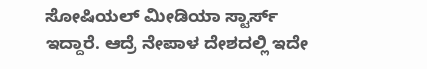ಸೋಷಿಯಲ್ ಮೀಡಿಯಾ ಸ್ಟಾರ್ಸ್ ಇದ್ದಾರೆ. ಆದ್ರೆ ನೇಪಾಳ ದೇಶದಲ್ಲಿ ಇದೇ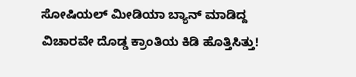ಸೋಷಿಯಲ್ ಮೀಡಿಯಾ ಬ್ಯಾನ್ ಮಾಡಿದ್ದ ವಿಚಾರವೇ ದೊಡ್ಡ ಕ್ರಾಂತಿಯ ಕಿಡಿ ಹೊತ್ತಿಸಿತ್ತು!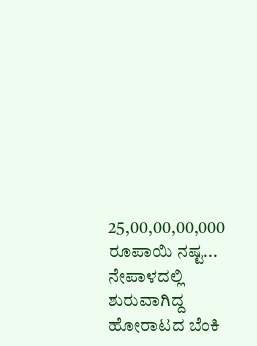25,00,00,00,000 ರೂಪಾಯಿ ನಷ್ಟ...
ನೇಪಾಳದಲ್ಲಿ ಶುರುವಾಗಿದ್ದ ಹೋರಾಟದ ಬೆಂಕಿ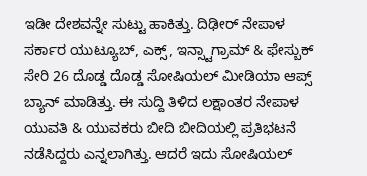ಇಡೀ ದೇಶವನ್ನೇ ಸುಟ್ಟು ಹಾಕಿತ್ತು. ದಿಢೀರ್ ನೇಪಾಳ ಸರ್ಕಾರ ಯುಟ್ಯೂಬ್, ಎಕ್ಸ್, ಇನ್ಸ್ಟಾಗ್ರಾಮ್ & ಫೇಸ್ಬುಕ್ ಸೇರಿ 26 ದೊಡ್ಡ ದೊಡ್ಡ ಸೋಷಿಯಲ್ ಮೀಡಿಯಾ ಆಪ್ಸ್ ಬ್ಯಾನ್ ಮಾಡಿತ್ತು. ಈ ಸುದ್ದಿ ತಿಳಿದ ಲಕ್ಷಾಂತರ ನೇಪಾಳ ಯುವತಿ & ಯುವಕರು ಬೀದಿ ಬೀದಿಯಲ್ಲಿ ಪ್ರತಿಭಟನೆ ನಡೆಸಿದ್ದರು ಎನ್ನಲಾಗಿತ್ತು. ಆದರೆ ಇದು ಸೋಷಿಯಲ್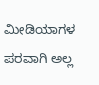ಮೀಡಿಯಾಗಳ ಪರವಾಗಿ ಅಲ್ಲ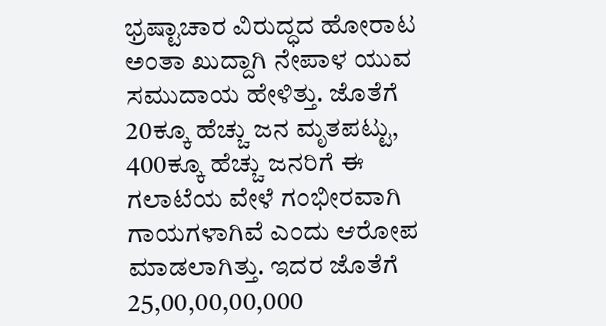ಭ್ರಷ್ಟಾಚಾರ ವಿರುದ್ಧದ ಹೋರಾಟ ಅಂತಾ ಖುದ್ದಾಗಿ ನೇಪಾಳ ಯುವ ಸಮುದಾಯ ಹೇಳಿತ್ತು. ಜೊತೆಗೆ 20ಕ್ಕೂ ಹೆಚ್ಚು ಜನ ಮೃತಪಟ್ಟು, 400ಕ್ಕೂ ಹೆಚ್ಚು ಜನರಿಗೆ ಈ ಗಲಾಟೆಯ ವೇಳೆ ಗಂಭೀರವಾಗಿ ಗಾಯಗಳಾಗಿವೆ ಎಂದು ಆರೋಪ ಮಾಡಲಾಗಿತ್ತು. ಇದರ ಜೊತೆಗೆ 25,00,00,00,000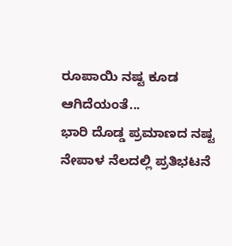ರೂಪಾಯಿ ನಷ್ಟ ಕೂಡ ಆಗಿದೆಯಂತೆ...
ಭಾರಿ ದೊಡ್ಡ ಪ್ರಮಾಣದ ನಷ್ಟ
ನೇಪಾಳ ನೆಲದಲ್ಲಿ ಪ್ರತಿಭಟನೆ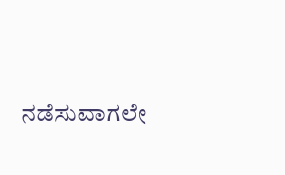ನಡೆಸುವಾಗಲೇ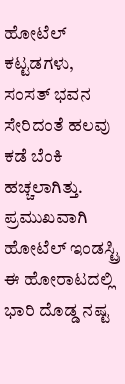ಹೋಟೆಲ್ ಕಟ್ಟಡಗಳು, ಸಂಸತ್ ಭವನ ಸೇರಿದಂತೆ ಹಲವು ಕಡೆ ಬೆಂಕಿ ಹಚ್ಚಲಾಗಿತ್ತು. ಪ್ರಮುಖವಾಗಿ ಹೋಟೆಲ್ ಇಂಡಸ್ಟ್ರಿ ಈ ಹೋರಾಟದಲ್ಲಿ ಭಾರಿ ದೊಡ್ಡ ನಷ್ಟ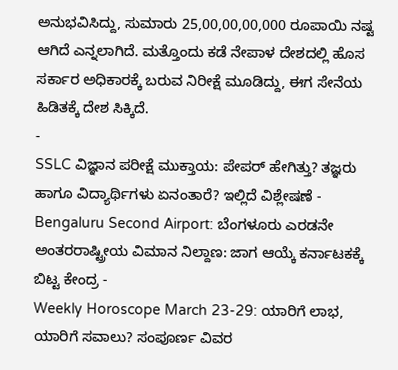ಅನುಭವಿಸಿದ್ದು, ಸುಮಾರು 25,00,00,00,000 ರೂಪಾಯಿ ನಷ್ಟ ಆಗಿದೆ ಎನ್ನಲಾಗಿದೆ. ಮತ್ತೊಂದು ಕಡೆ ನೇಪಾಳ ದೇಶದಲ್ಲಿ ಹೊಸ ಸರ್ಕಾರ ಅಧಿಕಾರಕ್ಕೆ ಬರುವ ನಿರೀಕ್ಷೆ ಮೂಡಿದ್ದು, ಈಗ ಸೇನೆಯ ಹಿಡಿತಕ್ಕೆ ದೇಶ ಸಿಕ್ಕಿದೆ.
-
SSLC ವಿಜ್ಞಾನ ಪರೀಕ್ಷೆ ಮುಕ್ತಾಯ: ಪೇಪರ್ ಹೇಗಿತ್ತು? ತಜ್ಞರು ಹಾಗೂ ವಿದ್ಯಾರ್ಥಿಗಳು ಏನಂತಾರೆ? ಇಲ್ಲಿದೆ ವಿಶ್ಲೇಷಣೆ -
Bengaluru Second Airport: ಬೆಂಗಳೂರು ಎರಡನೇ ಅಂತರರಾಷ್ಟ್ರೀಯ ವಿಮಾನ ನಿಲ್ದಾಣ: ಜಾಗ ಆಯ್ಕೆ ಕರ್ನಾಟಕಕ್ಕೆ ಬಿಟ್ಟ ಕೇಂದ್ರ -
Weekly Horoscope March 23-29: ಯಾರಿಗೆ ಲಾಭ, ಯಾರಿಗೆ ಸವಾಲು? ಸಂಪೂರ್ಣ ವಿವರ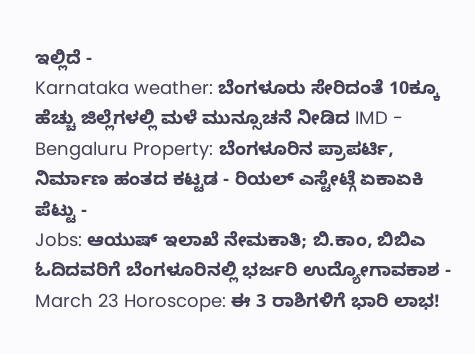ಇಲ್ಲಿದೆ -
Karnataka weather: ಬೆಂಗಳೂರು ಸೇರಿದಂತೆ 10ಕ್ಕೂ ಹೆಚ್ಚು ಜಿಲ್ಲೆಗಳಲ್ಲಿ ಮಳೆ ಮುನ್ಸೂಚನೆ ನೀಡಿದ IMD -
Bengaluru Property: ಬೆಂಗಳೂರಿನ ಪ್ರಾಪರ್ಟಿ, ನಿರ್ಮಾಣ ಹಂತದ ಕಟ್ಟಡ - ರಿಯಲ್ ಎಸ್ಟೇಟ್ಗೆ ಏಕಾಏಕಿ ಪೆಟ್ಟು -
Jobs: ಆಯುಷ್ ಇಲಾಖೆ ನೇಮಕಾತಿ; ಬಿ.ಕಾಂ, ಬಿಬಿಎ ಓದಿದವರಿಗೆ ಬೆಂಗಳೂರಿನಲ್ಲಿ ಭರ್ಜರಿ ಉದ್ಯೋಗಾವಕಾಶ -
March 23 Horoscope: ಈ 3 ರಾಶಿಗಳಿಗೆ ಭಾರಿ ಲಾಭ!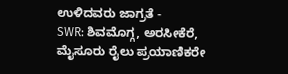ಉಳಿದವರು ಜಾಗ್ರತೆ -
SWR: ಶಿವಮೊಗ್ಗ, ಅರಸೀಕೆರೆ, ಮೈಸೂರು ರೈಲು ಪ್ರಯಾಣಿಕರೇ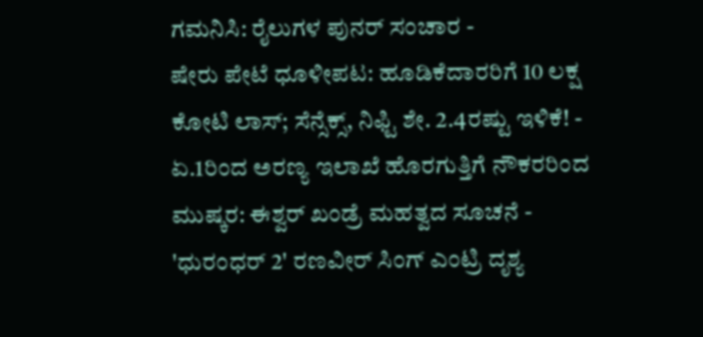ಗಮನಿಸಿ: ರೈಲುಗಳ ಪುನರ್ ಸಂಚಾರ -
ಷೇರು ಪೇಟೆ ಧೂಳೀಪಟ: ಹೂಡಿಕೆದಾರರಿಗೆ 10 ಲಕ್ಷ ಕೋಟಿ ಲಾಸ್; ಸೆನ್ಸೆಕ್ಸ್, ನಿಫ್ಟಿ ಶೇ. 2.4ರಷ್ಟು ಇಳಿಕೆ! -
ಏ.1ರಿಂದ ಅರಣ್ಯ ಇಲಾಖೆ ಹೊರಗುತ್ತಿಗೆ ನೌಕರರಿಂದ ಮುಷ್ಕರ: ಈಶ್ವರ್ ಖಂಡ್ರೆ ಮಹತ್ವದ ಸೂಚನೆ -
'ಧುರಂಧರ್ 2' ರಣವೀರ್ ಸಿಂಗ್ ಎಂಟ್ರಿ ದೃಶ್ಯ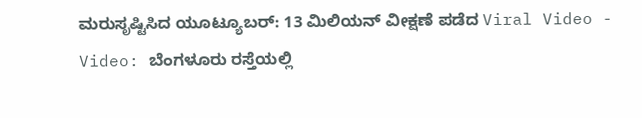ಮರುಸೃಷ್ಟಿಸಿದ ಯೂಟ್ಯೂಬರ್: 13 ಮಿಲಿಯನ್ ವೀಕ್ಷಣೆ ಪಡೆದ Viral Video -
Video: ಬೆಂಗಳೂರು ರಸ್ತೆಯಲ್ಲಿ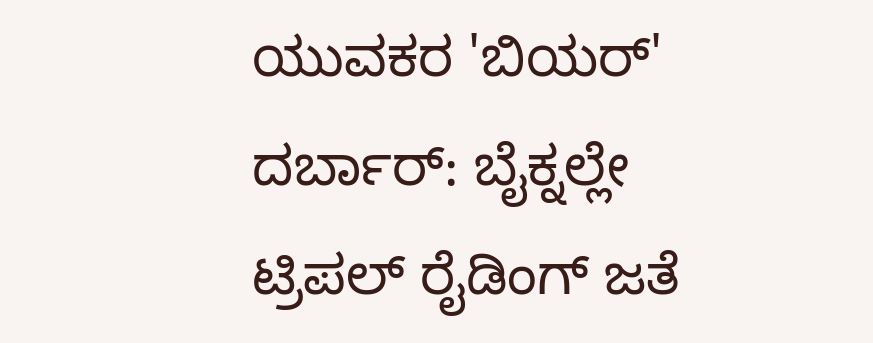ಯುವಕರ 'ಬಿಯರ್' ದರ್ಬಾರ್: ಬೈಕ್ನಲ್ಲೇ ಟ್ರಿಪಲ್ ರೈಡಿಂಗ್ ಜತೆ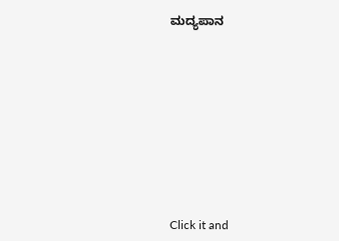ಮದ್ಯಪಾನ











Click it and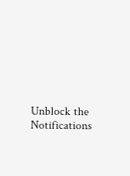Unblock the Notifications